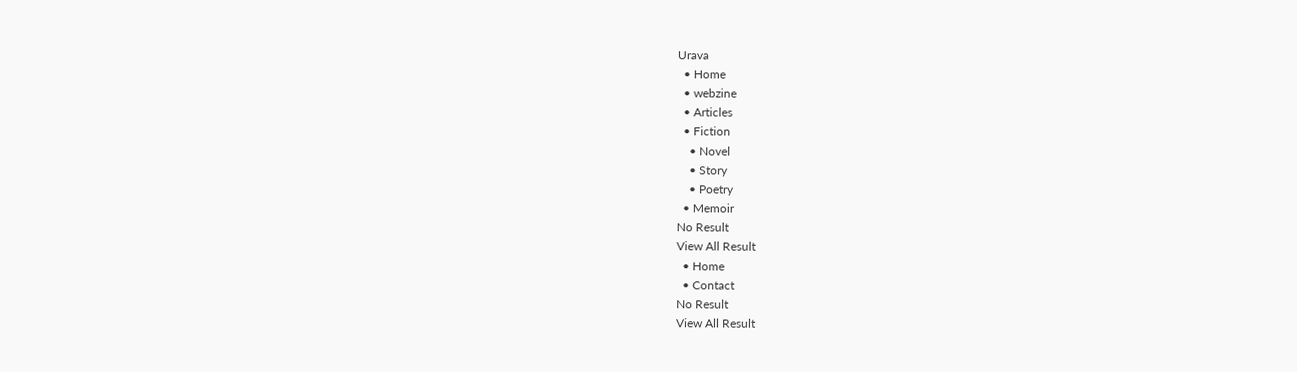Urava
  • Home
  • webzine
  • Articles
  • Fiction
    • Novel
    • Story
    • Poetry
  • Memoir
No Result
View All Result
  • Home
  • Contact
No Result
View All Result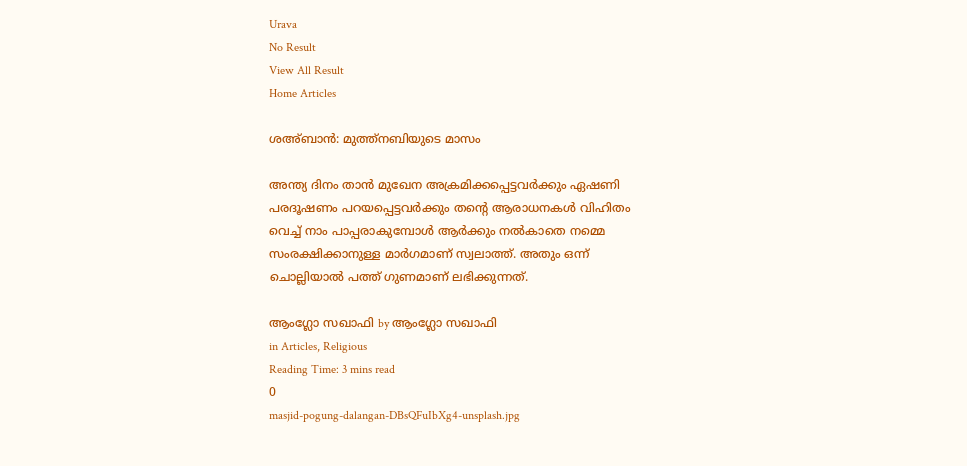Urava
No Result
View All Result
Home Articles

ശഅ്ബാന്‍: മുത്ത്‌നബിയുടെ മാസം

അന്ത്യ ദിനം താന്‍ മുഖേന അക്രമിക്കപ്പെട്ടവര്‍ക്കും ഏഷണി പരദൂഷണം പറയപ്പെട്ടവര്‍ക്കും തന്റെ ആരാധനകള്‍ വിഹിതം വെച്ച് നാം പാപ്പരാകുമ്പോള്‍ ആര്‍ക്കും നല്‍കാതെ നമ്മെ സംരക്ഷിക്കാനുള്ള മാര്‍ഗമാണ് സ്വലാത്ത്. അതും ഒന്ന് ചൊല്ലിയാല്‍ പത്ത് ഗുണമാണ് ലഭിക്കുന്നത്.

ആംഗ്ലോ സഖാഫി by ആംഗ്ലോ സഖാഫി
in Articles, Religious
Reading Time: 3 mins read
0
masjid-pogung-dalangan-DBsQFuIbXg4-unsplash.jpg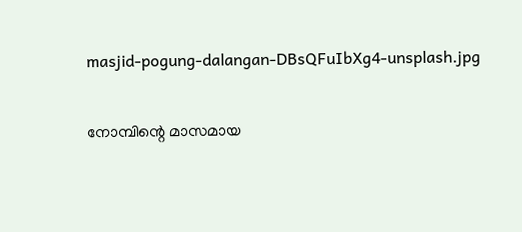masjid-pogung-dalangan-DBsQFuIbXg4-unsplash.jpg

നോമ്പിന്റെ മാസമായ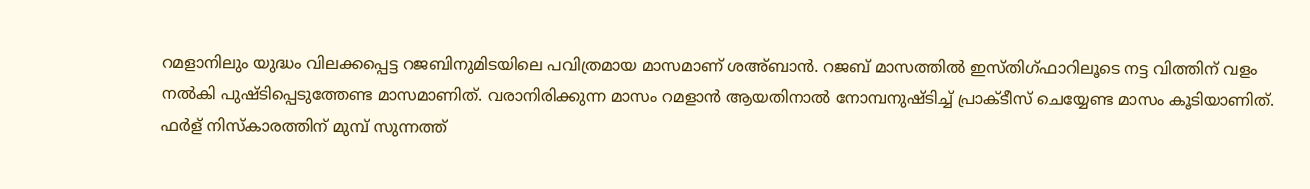റമളാനിലും യുദ്ധം വിലക്കപ്പെട്ട റജബിനുമിടയിലെ പവിത്രമായ മാസമാണ് ശഅ്ബാന്‍. റജബ് മാസത്തില്‍ ഇസ്തിഗ്ഫാറിലൂടെ നട്ട വിത്തിന് വളം നല്‍കി പുഷ്ടിപ്പെടുത്തേണ്ട മാസമാണിത്. വരാനിരിക്കുന്ന മാസം റമളാന്‍ ആയതിനാല്‍ നോമ്പനുഷ്ടിച്ച് പ്രാക്ടീസ് ചെയ്യേണ്ട മാസം കൂടിയാണിത്. ഫര്‍ള് നിസ്‌കാരത്തിന് മുമ്പ് സുന്നത്ത്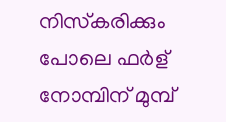നിസ്‌കരിക്കും പോലെ ഫര്‍ള് നോമ്പിന് മുമ്പ്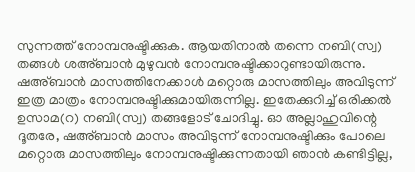സുന്നത്ത് നോമ്പനുഷ്ടിക്കുക. ആയതിനാല്‍ തന്നെ നബി(സ്വ) തങ്ങള്‍ ശഅ്ബാന്‍ മുഴുവന്‍ നോമ്പനുഷ്ടിക്കാറുണ്ടായിരുന്നു. ഷഅ്ബാന്‍ മാസത്തിനേക്കാള്‍ മറ്റൊരു മാസത്തിലും അവിടുന്ന് ഇത്ര മാത്രം നോമ്പനുഷ്ടിക്കുമായിരുന്നില്ല. ഇതേക്കുറിച്ച് ഒരിക്കല്‍ ഉസാമ(റ) നബി(സ്വ) തങ്ങളോട് ചോദിച്ചു. ഓ അല്ലാഹുവിന്റെ ദൂതരേ, ഷഅ്ബാന്‍ മാസം അവിടുന്ന് നോമ്പനുഷ്ടിക്കും പോലെ മറ്റൊരു മാസത്തിലും നോമ്പനുഷ്ടിക്കുന്നതായി ഞാന്‍ കണ്ടിട്ടില്ല,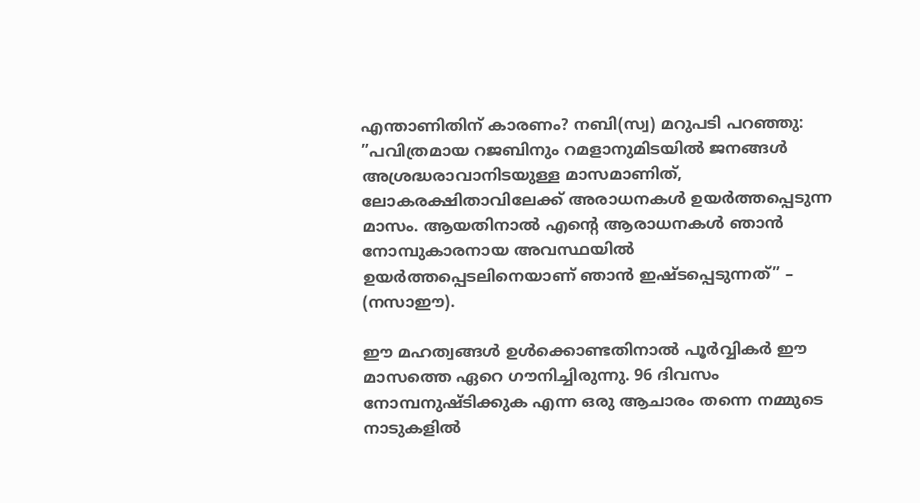എന്താണിതിന് കാരണം? നബി(സ്വ) മറുപടി പറഞ്ഞു: ”പവിത്രമായ റജബിനും റമളാനുമിടയില്‍ ജനങ്ങള്‍ അശ്രദ്ധരാവാനിടയുള്ള മാസമാണിത്, ലോകരക്ഷിതാവിലേക്ക് അരാധനകള്‍ ഉയര്‍ത്തപ്പെടുന്ന മാസം. ആയതിനാല്‍ എന്റെ ആരാധനകള്‍ ഞാന്‍ നോമ്പുകാരനായ അവസ്ഥയില്‍ ഉയര്‍ത്തപ്പെടലിനെയാണ് ഞാന്‍ ഇഷ്ടപ്പെടുന്നത്” – (നസാഈ).

ഈ മഹത്വങ്ങള്‍ ഉള്‍ക്കൊണ്ടതിനാല്‍ പൂര്‍വ്വികര്‍ ഈ മാസത്തെ ഏറെ ഗൗനിച്ചിരുന്നു. 96 ദിവസം നോമ്പനുഷ്ടിക്കുക എന്ന ഒരു ആചാരം തന്നെ നമ്മുടെ നാടുകളില്‍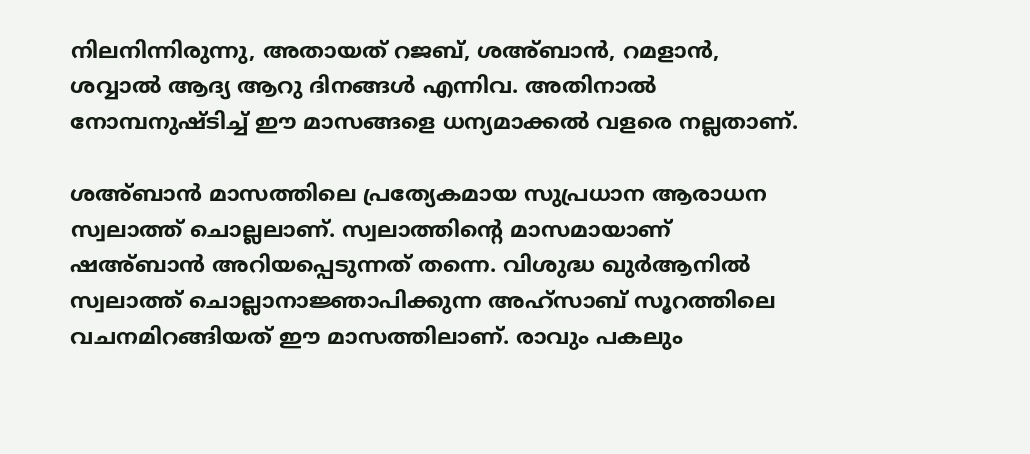നിലനിന്നിരുന്നു, അതായത് റജബ്, ശഅ്ബാന്‍, റമളാന്‍, ശവ്വാല്‍ ആദ്യ ആറു ദിനങ്ങള്‍ എന്നിവ. അതിനാല്‍ നോമ്പനുഷ്ടിച്ച് ഈ മാസങ്ങളെ ധന്യമാക്കല്‍ വളരെ നല്ലതാണ്.

ശഅ്ബാന്‍ മാസത്തിലെ പ്രത്യേകമായ സുപ്രധാന ആരാധന സ്വലാത്ത് ചൊല്ലലാണ്. സ്വലാത്തിന്റെ മാസമായാണ് ഷഅ്ബാന്‍ അറിയപ്പെടുന്നത് തന്നെ. വിശുദ്ധ ഖുര്‍ആനില്‍ സ്വലാത്ത് ചൊല്ലാനാജ്ഞാപിക്കുന്ന അഹ്‌സാബ് സൂറത്തിലെ വചനമിറങ്ങിയത് ഈ മാസത്തിലാണ്. രാവും പകലും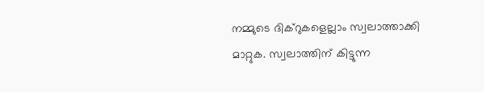നമ്മുടെ ദിക്‌റുകളെല്ലാം സ്വലാത്താക്കി മാറ്റുക. സ്വലാത്തിന് കിട്ടുന്ന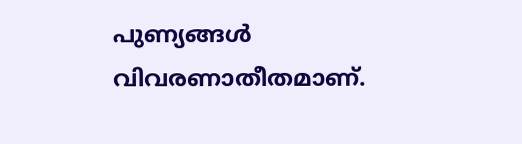പുണ്യങ്ങള്‍ വിവരണാതീതമാണ്.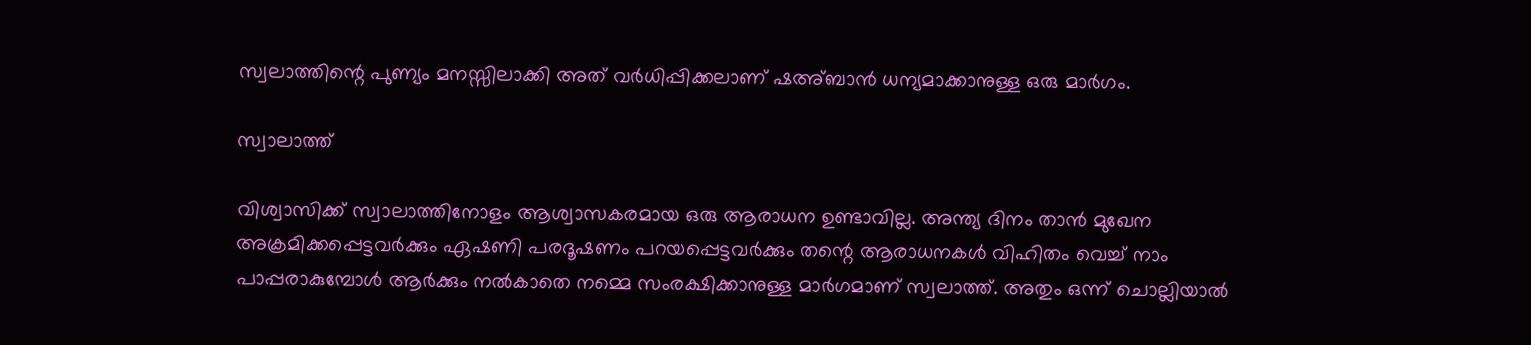സ്വലാത്തിന്റെ പുണ്യം മനസ്സിലാക്കി അത് വര്‍ധിപ്പിക്കലാണ് ഷഅ്ബാന്‍ ധന്യമാക്കാനുള്ള ഒരു മാര്‍ഗം.

സ്വാലാത്ത്

വിശ്വാസിക്ക് സ്വാലാത്തിനോളം ആശ്വാസകരമായ ഒരു ആരാധന ഉണ്ടാവില്ല. അന്ത്യ ദിനം താന്‍ മുഖേന അക്രമിക്കപ്പെട്ടവര്‍ക്കും ഏഷണി പരദൂഷണം പറയപ്പെട്ടവര്‍ക്കും തന്റെ ആരാധനകള്‍ വിഹിതം വെച്ച് നാം പാപ്പരാകുമ്പോള്‍ ആര്‍ക്കും നല്‍കാതെ നമ്മെ സംരക്ഷിക്കാനുള്ള മാര്‍ഗമാണ് സ്വലാത്ത്. അതും ഒന്ന് ചൊല്ലിയാല്‍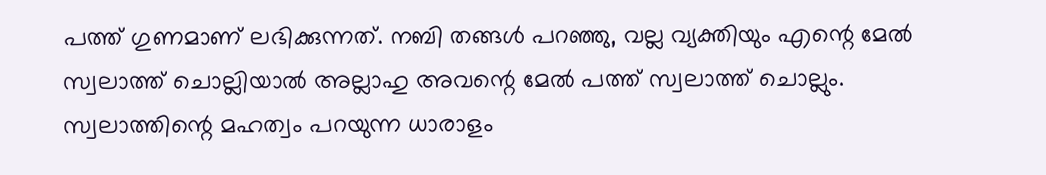പത്ത് ഗുണമാണ് ലഭിക്കുന്നത്. നബി തങ്ങള്‍ പറഞ്ഞു, വല്ല വ്യക്തിയും എന്റെ മേല്‍ സ്വലാത്ത് ചൊല്ലിയാല്‍ അല്ലാഹു അവന്റെ മേല്‍ പത്ത് സ്വലാത്ത് ചൊല്ലും. സ്വലാത്തിന്റെ മഹത്വം പറയുന്ന ധാരാളം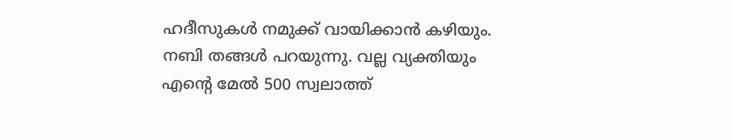ഹദീസുകള്‍ നമുക്ക് വായിക്കാന്‍ കഴിയും. നബി തങ്ങള്‍ പറയുന്നു. വല്ല വ്യക്തിയും എന്റെ മേല്‍ 500 സ്വലാത്ത്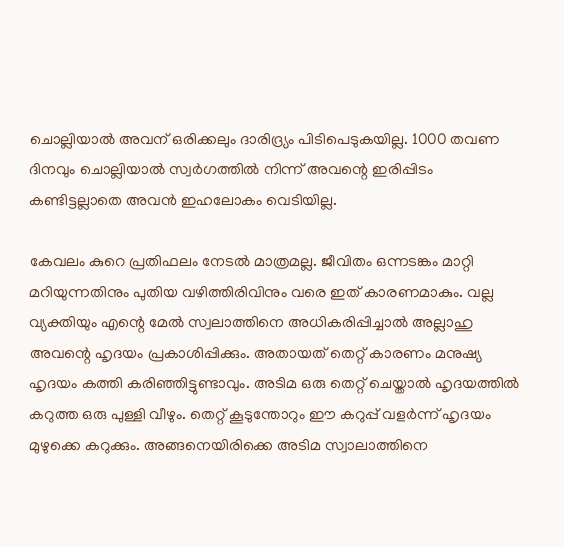ചൊല്ലിയാല്‍ അവന് ഒരിക്കലും ദാരിദ്ര്യം പിടിപെടുകയില്ല. 1000 തവണ ദിനവും ചൊല്ലിയാല്‍ സ്വര്‍ഗത്തില്‍ നിന്ന് അവന്റെ ഇരിപ്പിടം കണ്ടിട്ടല്ലാതെ അവന്‍ ഇഹലോകം വെടിയില്ല.

കേവലം കുറെ പ്രതിഫലം നേടല്‍ മാത്രമല്ല. ജീവിതം ഒന്നടങ്കം മാറ്റി മറിയുന്നതിനും പുതിയ വഴിത്തിരിവിനും വരെ ഇത് കാരണമാകും. വല്ല വ്യക്തിയും എന്റെ മേല്‍ സ്വലാത്തിനെ അധികരിപ്പിച്ചാല്‍ അല്ലാഹു അവന്റെ ഹൃദയം പ്രകാശിപ്പിക്കും. അതായത് തെറ്റ് കാരണം മനുഷ്യ ഹൃദയം കത്തി കരിഞ്ഞിട്ടുണ്ടാവും. അടിമ ഒരു തെറ്റ് ചെയ്താല്‍ ഹൃദയത്തില്‍ കറുത്ത ഒരു പുള്ളി വീഴും. തെറ്റ് കൂടുന്തോറും ഈ കറുപ്പ് വളര്‍ന്ന് ഹൃദയം മുഴുക്കെ കറുക്കും. അങ്ങനെയിരിക്കെ അടിമ സ്വാലാത്തിനെ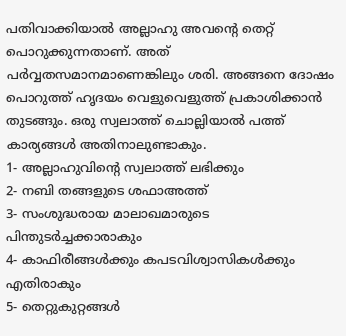പതിവാക്കിയാല്‍ അല്ലാഹു അവന്റെ തെറ്റ് പൊറുക്കുന്നതാണ്. അത് പര്‍വ്വതസമാനമാണെങ്കിലും ശരി. അങ്ങനെ ദോഷം പൊറുത്ത് ഹൃദയം വെളുവെളുത്ത് പ്രകാശിക്കാന്‍ തുടങ്ങും. ഒരു സ്വലാത്ത് ചൊല്ലിയാല്‍ പത്ത് കാര്യങ്ങള്‍ അതിനാലുണ്ടാകും.
1- അല്ലാഹുവിന്റെ സ്വലാത്ത് ലഭിക്കും
2- നബി തങ്ങളുടെ ശഫാഅത്ത്
3- സംശുദ്ധരായ മാലാഖമാരുടെ പിന്തുടര്‍ച്ചക്കാരാകും
4- കാഫിരീങ്ങള്‍ക്കും കപടവിശ്വാസികള്‍ക്കും എതിരാകും
5- തെറ്റുകുറ്റങ്ങള്‍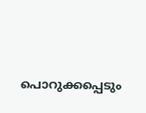പൊറുക്കപ്പെടും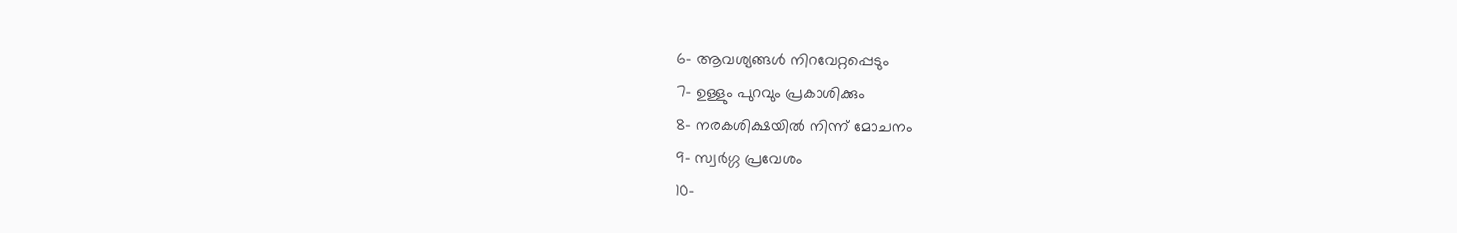6- ആവശ്യങ്ങള്‍ നിറവേറ്റപ്പെടും
7- ഉള്ളും പുറവും പ്രകാശിക്കും
8- നരകശിക്ഷയില്‍ നിന്ന് മോചനം
9- സ്വര്‍ഗ്ഗ പ്രവേശം
10-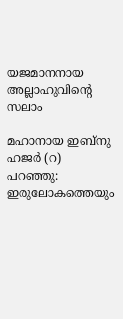യജമാനനായ അല്ലാഹുവിന്റെ സലാം

മഹാനായ ഇബ്‌നു ഹജര്‍ (റ) പറഞ്ഞു: ഇരുലോകത്തെയും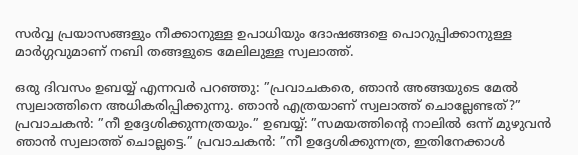സര്‍വ്വ പ്രയാസങ്ങളും നീക്കാനുള്ള ഉപാധിയും ദോഷങ്ങളെ പൊറുപ്പിക്കാനുള്ള മാര്‍ഗ്ഗവുമാണ് നബി തങ്ങളുടെ മേലിലുള്ള സ്വലാത്ത്.

ഒരു ദിവസം ഉബയ്യ് എന്നവര്‍ പറഞ്ഞു: ”പ്രവാചകരെ, ഞാന്‍ അങ്ങയുടെ മേല്‍ സ്വലാത്തിനെ അധികരിപ്പിക്കുന്നു. ഞാന്‍ എത്രയാണ് സ്വലാത്ത് ചൊല്ലേണ്ടത്?” പ്രവാചകന്‍: ”നീ ഉദ്ദേശിക്കുന്നത്രയും.” ഉബയ്യ്: ”സമയത്തിന്റെ നാലില്‍ ഒന്ന് മുഴുവന്‍ ഞാന്‍ സ്വലാത്ത് ചൊല്ലട്ടെ.” പ്രവാചകന്‍: ”നീ ഉദ്ദേശിക്കുന്നത്ര, ഇതിനേക്കാള്‍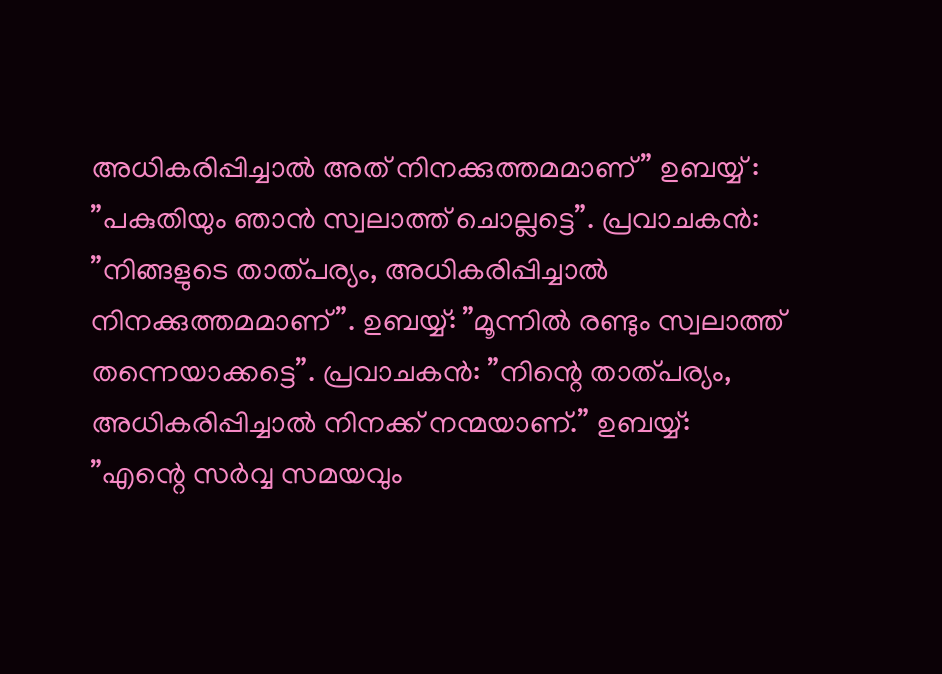അധികരിപ്പിച്ചാല്‍ അത് നിനക്കുത്തമമാണ്” ഉബയ്യ് : ”പകുതിയും ഞാന്‍ സ്വലാത്ത് ചൊല്ലട്ടെ”. പ്രവാചകന്‍: ”നിങ്ങളുടെ താത്പര്യം, അധികരിപ്പിച്ചാല്‍ നിനക്കുത്തമമാണ്”. ഉബയ്യ്: ”മൂന്നില്‍ രണ്ടും സ്വലാത്ത് തന്നെയാക്കട്ടെ”. പ്രവാചകന്‍: ”നിന്റെ താത്പര്യം, അധികരിപ്പിച്ചാല്‍ നിനക്ക് നന്മയാണ്.” ഉബയ്യ്: ”എന്റെ സര്‍വ്വ സമയവും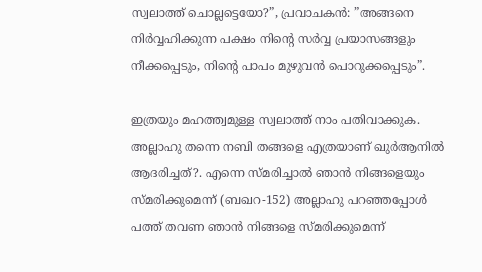സ്വലാത്ത് ചൊല്ലട്ടെയോ?”, പ്രവാചകന്‍: ”അങ്ങനെ നിര്‍വ്വഹിക്കുന്ന പക്ഷം നിന്റെ സര്‍വ്വ പ്രയാസങ്ങളും നീക്കപ്പെടും, നിന്റെ പാപം മുഴുവന്‍ പൊറുക്കപ്പെടും”.

ഇത്രയും മഹത്ത്വമുള്ള സ്വലാത്ത് നാം പതിവാക്കുക. അല്ലാഹു തന്നെ നബി തങ്ങളെ എത്രയാണ് ഖുര്‍ആനില്‍ ആദരിച്ചത്?. എന്നെ സ്മരിച്ചാല്‍ ഞാന്‍ നിങ്ങളെയും സ്മരിക്കുമെന്ന് (ബഖറ-152) അല്ലാഹു പറഞ്ഞപ്പോള്‍ പത്ത് തവണ ഞാന്‍ നിങ്ങളെ സ്മരിക്കുമെന്ന്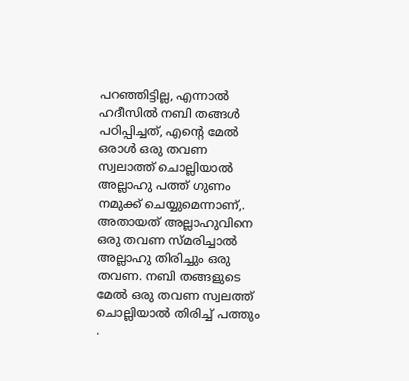പറഞ്ഞിട്ടില്ല, എന്നാല്‍ ഹദീസില്‍ നബി തങ്ങള്‍ പഠിപ്പിച്ചത്, എന്റെ മേല്‍ ഒരാള്‍ ഒരു തവണ സ്വലാത്ത് ചൊല്ലിയാല്‍ അല്ലാഹു പത്ത് ഗുണം നമുക്ക് ചെയ്യുമെന്നാണ്,. അതായത് അല്ലാഹുവിനെ ഒരു തവണ സ്മരിച്ചാല്‍ അല്ലാഹു തിരിച്ചും ഒരു തവണ. നബി തങ്ങളുടെ മേല്‍ ഒരു തവണ സ്വലത്ത് ചൊല്ലിയാല്‍ തിരിച്ച് പത്തും .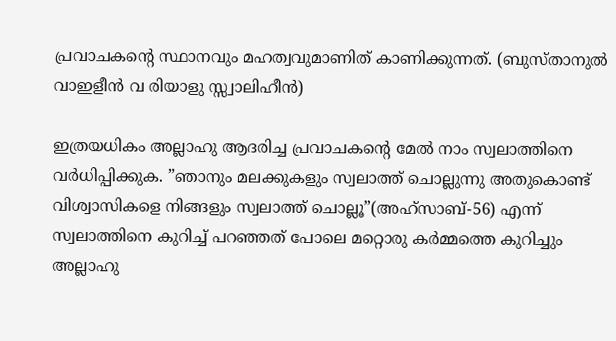പ്രവാചകന്റെ സ്ഥാനവും മഹത്വവുമാണിത് കാണിക്കുന്നത്. (ബുസ്താനുല്‍ വാഇളീന്‍ വ രിയാളു സ്സ്വാലിഹീന്‍)

ഇത്രയധികം അല്ലാഹു ആദരിച്ച പ്രവാചകന്റെ മേല്‍ നാം സ്വലാത്തിനെ വര്‍ധിപ്പിക്കുക. ”ഞാനും മലക്കുകളും സ്വലാത്ത് ചൊല്ലുന്നു അതുകൊണ്ട് വിശ്വാസികളെ നിങ്ങളും സ്വലാത്ത് ചൊല്ലൂ”(അഹ്‌സാബ്-56) എന്ന് സ്വലാത്തിനെ കുറിച്ച് പറഞ്ഞത് പോലെ മറ്റൊരു കര്‍മ്മത്തെ കുറിച്ചും അല്ലാഹു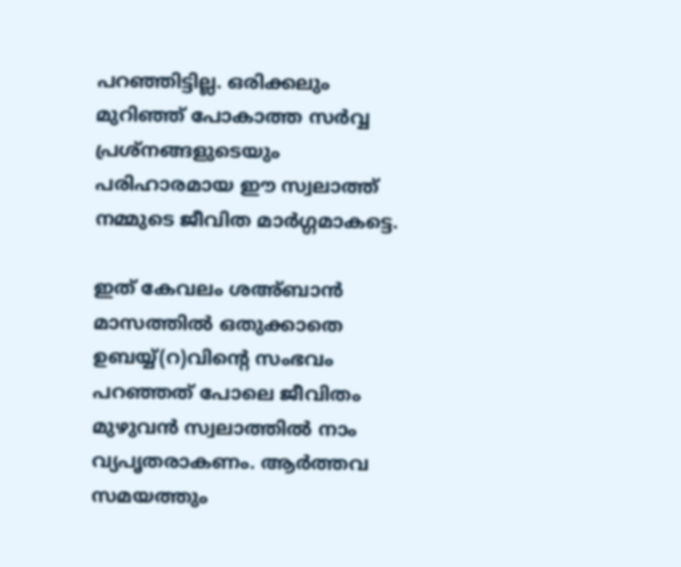പറഞ്ഞിട്ടില്ല. ഒരിക്കലും മുറിഞ്ഞ് പോകാത്ത സര്‍വ്വ പ്രശ്‌നങ്ങളുടെയും പരിഹാരമായ ഈ സ്വലാത്ത് നമ്മുടെ ജീവിത മാര്‍ഗ്ഗമാകട്ടെ.

ഇത് കേവലം ശഅ്ബാന്‍ മാസത്തില്‍ ഒതുക്കാതെ ഉബയ്യ്(റ)വിന്റെ സംഭവം പറഞ്ഞത് പോലെ ജീവിതം മുഴുവന്‍ സ്വലാത്തില്‍ നാം വ്യപൃതരാകണം. ആര്‍ത്തവ സമയത്തും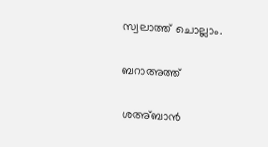സ്വലാത്ത് ചൊല്ലാം.

ബറാഅത്ത്

ശഅ്ബാന്‍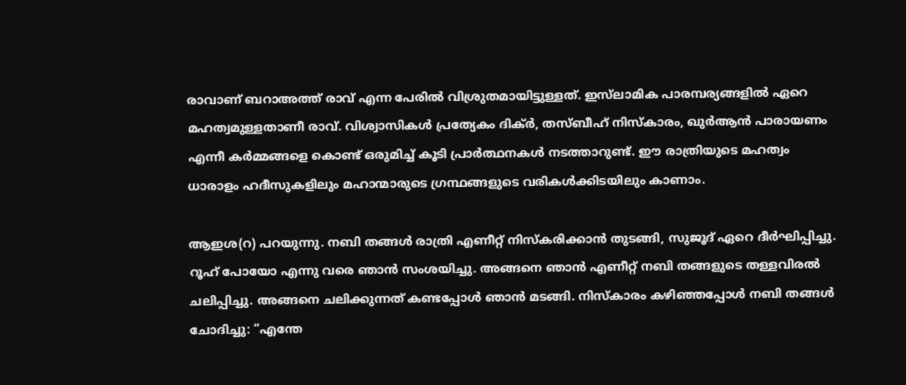രാവാണ് ബറാഅത്ത് രാവ് എന്ന പേരില്‍ വിശ്രുതമായിട്ടുള്ളത്. ഇസ്‌ലാമിക പാരമ്പര്യങ്ങളില്‍ ഏറെ മഹത്വമുള്ളതാണീ രാവ്. വിശ്വാസികള്‍ പ്രത്യേകം ദിക്ര്‍, തസ്ബീഹ് നിസ്‌കാരം, ഖുര്‍ആന്‍ പാരായണം എന്നീ കര്‍മ്മങ്ങളെ കൊണ്ട് ഒരുമിച്ച് കൂടി പ്രാര്‍ത്ഥനകള്‍ നടത്താറുണ്ട്. ഈ രാത്രിയുടെ മഹത്വം ധാരാളം ഹദീസുകളിലും മഹാന്മാരുടെ ഗ്രന്ഥങ്ങളുടെ വരികള്‍ക്കിടയിലും കാണാം.

ആഇശ(റ) പറയുന്നു. നബി തങ്ങള്‍ രാത്രി എണീറ്റ് നിസ്‌കരിക്കാന്‍ തുടങ്ങി, സുജൂദ് ഏറെ ദീര്‍ഘിപ്പിച്ചു. റൂഹ് പോയോ എന്നു വരെ ഞാന്‍ സംശയിച്ചു. അങ്ങനെ ഞാന്‍ എണീറ്റ് നബി തങ്ങളുടെ തള്ളവിരല്‍ ചലിപ്പിച്ചു. അങ്ങനെ ചലിക്കുന്നത് കണ്ടപ്പോള്‍ ഞാന്‍ മടങ്ങി. നിസ്‌കാരം കഴിഞ്ഞപ്പോള്‍ നബി തങ്ങള്‍ ചോദിച്ചു: ”എന്തേ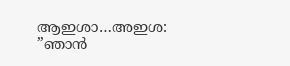ആഇശാ…അഇശ: ”ഞാന്‍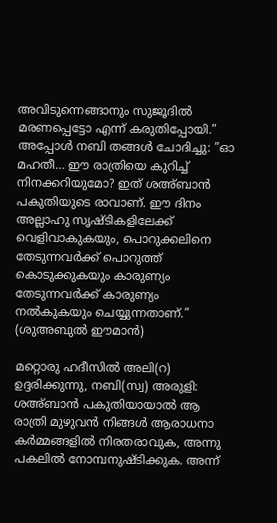അവിടുന്നെങ്ങാനും സുജൂദില്‍ മരണപ്പെട്ടോ എന്ന് കരുതിപ്പോയി.” അപ്പോള്‍ നബി തങ്ങള്‍ ചോദിച്ചു: ”ഓ മഹതീ… ഈ രാത്രിയെ കുറിച്ച് നിനക്കറിയുമോ? ഇത് ശഅ്ബാന്‍ പകുതിയുടെ രാവാണ്. ഈ ദിനം അല്ലാഹു സൃഷ്ടികളിലേക്ക് വെളിവാകുകയും, പൊറുക്കലിനെ തേടുന്നവര്‍ക്ക് പൊറുത്ത് കൊടുക്കുകയും കാരുണ്യം തേടുന്നവര്‍ക്ക് കാരുണ്യം നല്‍കുകയും ചെയ്യുന്നതാണ്.” (ശുഅബുല്‍ ഈമാന്‍)

മറ്റൊരു ഹദീസില്‍ അലി(റ) ഉദ്ദരിക്കുന്നു, നബി(സ്വ) അരുളി: ശഅ്ബാന്‍ പകുതിയായാല്‍ ആ രാത്രി മുഴുവന്‍ നിങ്ങള്‍ ആരാധനാ കര്‍മ്മങ്ങളില്‍ നിരതരാവുക, അന്നു പകലില്‍ നോമ്പനുഷ്ടിക്കുക. അന്ന്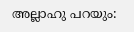അല്ലാഹു പറയും: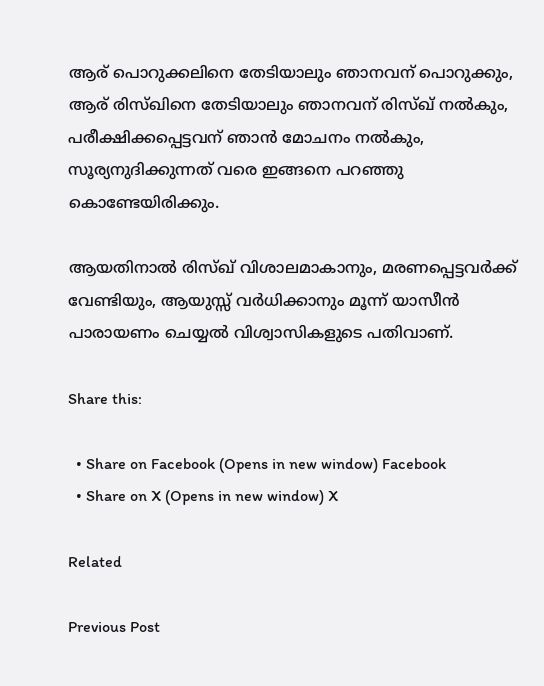ആര് പൊറുക്കലിനെ തേടിയാലും ഞാനവന് പൊറുക്കും, ആര് രിസ്ഖിനെ തേടിയാലും ഞാനവന് രിസ്ഖ് നല്‍കും, പരീക്ഷിക്കപ്പെട്ടവന് ഞാന്‍ മോചനം നല്‍കും, സൂര്യനുദിക്കുന്നത് വരെ ഇങ്ങനെ പറഞ്ഞു കൊണ്ടേയിരിക്കും.

ആയതിനാല്‍ രിസ്ഖ് വിശാലമാകാനും, മരണപ്പെട്ടവര്‍ക്ക് വേണ്ടിയും, ആയുസ്സ് വര്‍ധിക്കാനും മൂന്ന് യാസീന്‍ പാരായണം ചെയ്യല്‍ വിശ്വാസികളുടെ പതിവാണ്.

Share this:

  • Share on Facebook (Opens in new window) Facebook
  • Share on X (Opens in new window) X

Related

Previous Post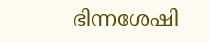ഭിന്നശേഷി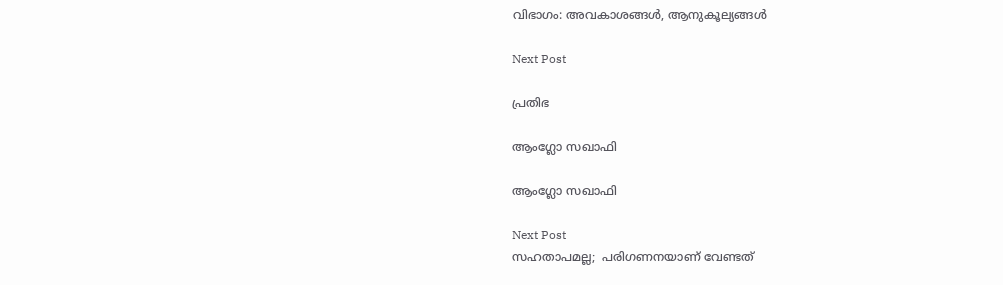വിഭാഗം: അവകാശങ്ങള്‍, ആനുകൂല്യങ്ങള്‍

Next Post

പ്രതിഭ

ആംഗ്ലോ സഖാഫി

ആംഗ്ലോ സഖാഫി

Next Post
സഹതാപമല്ല;  പരിഗണനയാണ് വേണ്ടത്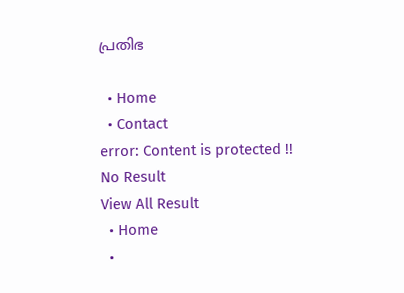പ്രതിഭ

  • Home
  • Contact
error: Content is protected !!
No Result
View All Result
  • Home
  •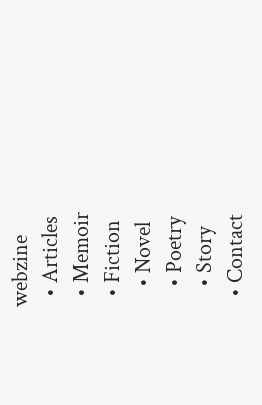webzine
  • Articles
  • Memoir
  • Fiction
    • Novel
    • Poetry
    • Story
  • Contact